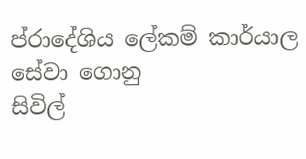ප්රාදේශිය ලේකම් කාර්යාල සේවා ගොනු
සිවිල්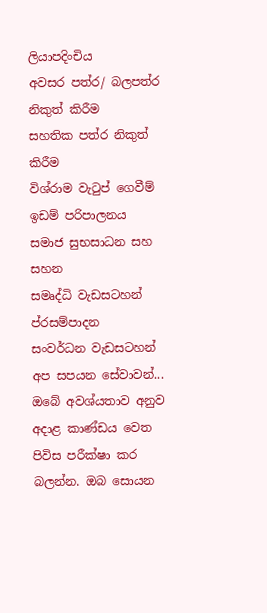ලියාපදිංචිය
අවසර පත්ර/ බලපත්ර නිකුත් කිරීම
සහතික පත්ර නිකුත් කිරීම
විශ්රාම වැටුප් ගෙවීම්
ඉඩම් පරිපාලනය
සමාජ සුභසාධන සහ සහන
සමෘද්ධි වැඩසටහන්
ප්රසම්පාදන
සංවර්ධන වැඩසටහන්
අප සපයන සේවාවන්...
ඔබේ අවශ්යතාව අනුව අදාළ කාණ්ඩය වෙත පිවිස පරීක්ෂා කර බලන්න. ඔබ සොයන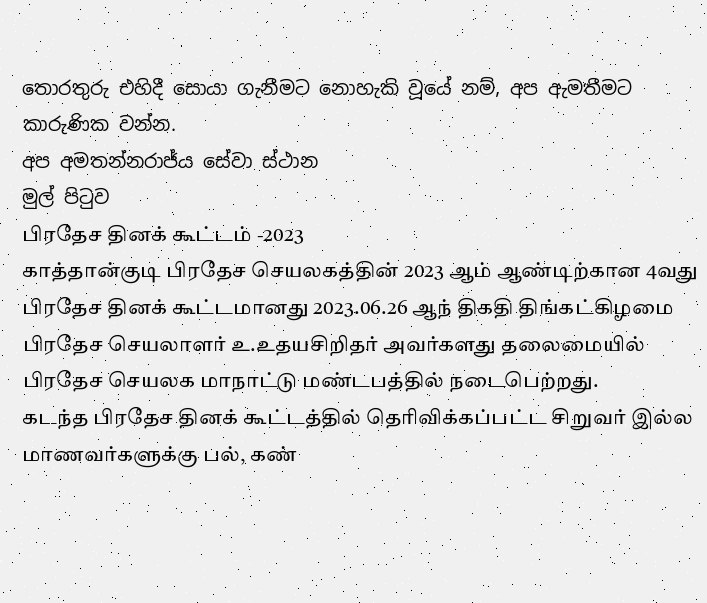තොරතුරු එහිදී සොයා ගැනීමට නොහැකි වූයේ නම්, අප ඇමතීමට කාරුණික වන්න.
අප අමතන්නරාජ්ය සේවා ස්ථාන
මුල් පිටුව
பிரதேச தினக் கூட்டம் -2023
காத்தான்குடி பிரதேச செயலகத்தின் 2023 ஆம் ஆண்டிற்கான 4வது பிரதேச தினக் கூட்டமானது 2023.06.26 ஆந் திகதி திங்கட்கிழமை பிரதேச செயலாளர் உ.உதயசிறிதர் அவர்களது தலைமையில் பிரதேச செயலக மாநாட்டு மண்டபத்தில் நடைபெற்றது.
கடந்த பிரதேச தினக் கூட்டத்தில் தெரிவிக்கப்பட்ட சிறுவர் இல்ல மாணவர்களுக்கு பல், கண்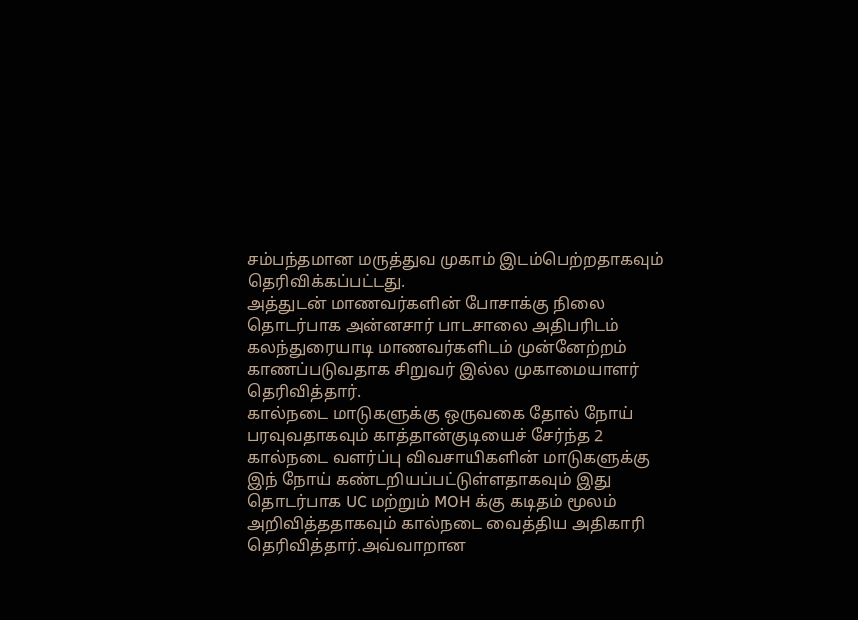சம்பந்தமான மருத்துவ முகாம் இடம்பெற்றதாகவும் தெரிவிக்கப்பட்டது.
அத்துடன் மாணவர்களின் போசாக்கு நிலை தொடர்பாக அன்னசார் பாடசாலை அதிபரிடம் கலந்துரையாடி மாணவர்களிடம் முன்னேற்றம் காணப்படுவதாக சிறுவர் இல்ல முகாமையாளர் தெரிவித்தார்.
கால்நடை மாடுகளுக்கு ஒருவகை தோல் நோய் பரவுவதாகவும் காத்தான்குடியைச் சேர்ந்த 2 கால்நடை வளர்ப்பு விவசாயிகளின் மாடுகளுக்கு இந் நோய் கண்டறியப்பட்டுள்ளதாகவும் இது தொடர்பாக UC மற்றும் MOH க்கு கடிதம் மூலம் அறிவித்ததாகவும் கால்நடை வைத்திய அதிகாரி தெரிவித்தார்.அவ்வாறான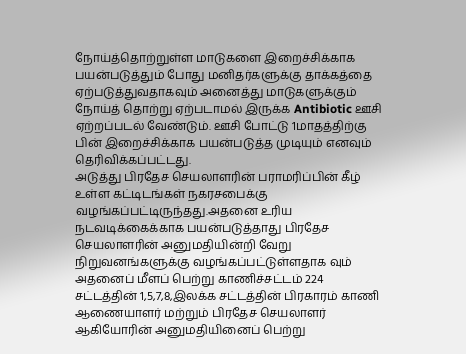நோய்த்தொற்றுள்ள மாடுகளை இறைச்சிக்காக பயன்படுத்தும் போது மனிதர்களுக்கு தாக்கத்தை ஏற்படுத்துவதாகவும் அனைத்து மாடுகளுக்கும் நோய்த் தொற்று ஏற்படாமல் இருக்க Antibiotic ஊசி ஏற்றப்படல் வேண்டும். ஊசி போட்டு 1மாதத்திற்கு பின் இறைச்சிக்காக பயன்படுத்த முடியும் எனவும் தெரிவிக்கப்பட்டது.
அடுத்து பிரதேச செயலாளரின் பராமரிப்பின் கீழ் உள்ள கட்டிடங்கள் நகரசபைக்கு வழங்கப்பட்டிருந்தது.அதனை உரிய நடவடிக்கைக்காக பயன்படுத்தாது பிரதேச செயலாளரின் அனுமதியின்றி வேறு நிறுவனங்களுக்கு வழங்கப்பட்டுள்ளதாக வும் அதனைப் மீளப் பெற்று காணிச்சட்டம் 224 சட்டத்தின் 1,5,7,8,இலக்க சட்டத்தின் பிரகாரம் காணி ஆணையாளர் மற்றும் பிரதேச செயலாளர் ஆகியோரின் அனுமதியினைப் பெற்று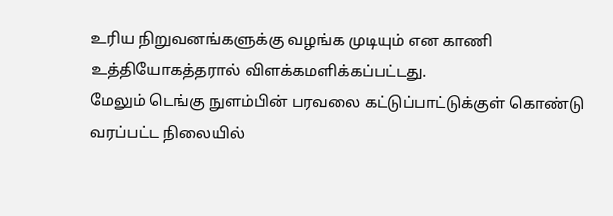உரிய நிறுவனங்களுக்கு வழங்க முடியும் என காணி உத்தியோகத்தரால் விளக்கமளிக்கப்பட்டது.
மேலும் டெங்கு நுளம்பின் பரவலை கட்டுப்பாட்டுக்குள் கொண்டு வரப்பட்ட நிலையில்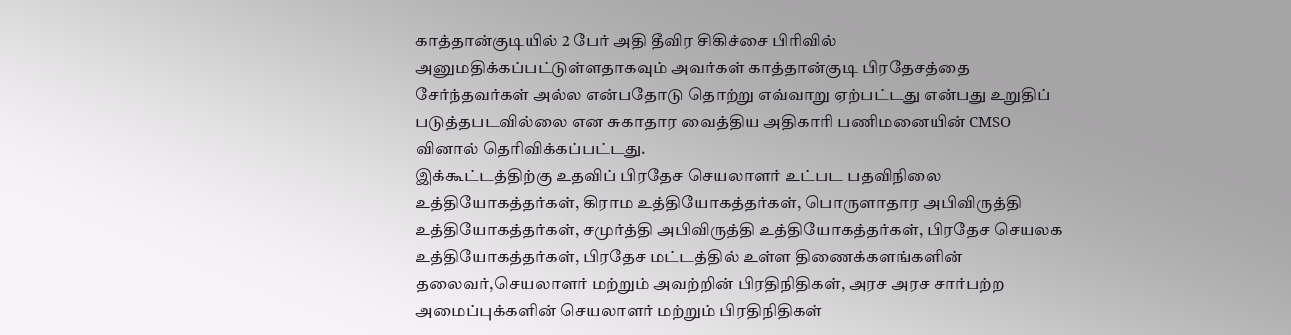காத்தான்குடியில் 2 பேர் அதி தீவிர சிகிச்சை பிரிவில் அனுமதிக்கப்பட்டுள்ளதாகவும் அவர்கள் காத்தான்குடி பிரதேசத்தை சேர்ந்தவர்கள் அல்ல என்பதோடு தொற்று எவ்வாறு ஏற்பட்டது என்பது உறுதிப் படுத்தபடவில்லை என சுகாதார வைத்திய அதிகாரி பணிமனையின் CMSO வினால் தெரிவிக்கப்பட்டது.
இக்கூட்டத்திற்கு உதவிப் பிரதேச செயலாளர் உட்பட பதவிநிலை உத்தியோகத்தர்கள், கிராம உத்தியோகத்தர்கள், பொருளாதார அபிவிருத்தி உத்தியோகத்தர்கள், சமுர்த்தி அபிவிருத்தி உத்தியோகத்தர்கள், பிரதேச செயலக உத்தியோகத்தர்கள், பிரதேச மட்டத்தில் உள்ள திணைக்களங்களின் தலைவர்,செயலாளர் மற்றும் அவற்றின் பிரதிநிதிகள், அரச அரச சார்பற்ற அமைப்புக்களின் செயலாளர் மற்றும் பிரதிநிதிகள்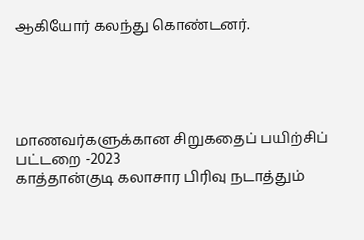ஆகியோர் கலந்து கொண்டனர்.





மாணவர்களுக்கான சிறுகதைப் பயிற்சிப் பட்டறை -2023
காத்தான்குடி கலாசார பிரிவு நடாத்தும்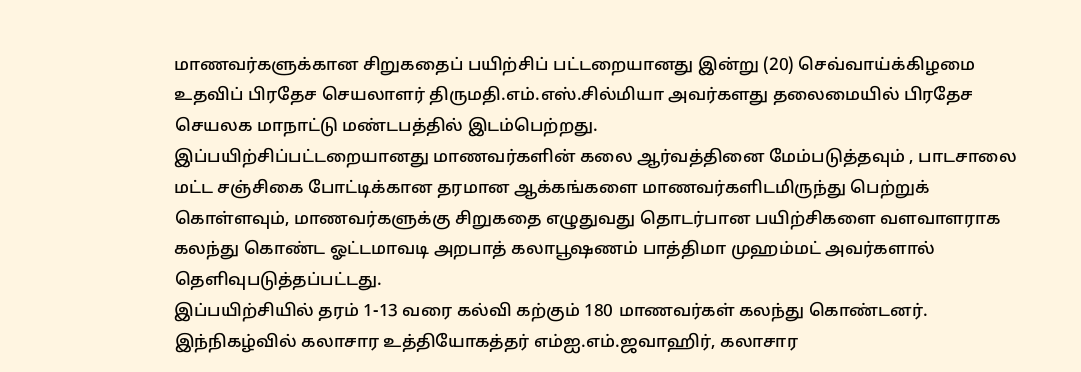மாணவர்களுக்கான சிறுகதைப் பயிற்சிப் பட்டறையானது இன்று (20) செவ்வாய்க்கிழமை உதவிப் பிரதேச செயலாளர் திருமதி.எம்.எஸ்.சில்மியா அவர்களது தலைமையில் பிரதேச செயலக மாநாட்டு மண்டபத்தில் இடம்பெற்றது.
இப்பயிற்சிப்பட்டறையானது மாணவர்களின் கலை ஆர்வத்தினை மேம்படுத்தவும் , பாடசாலை மட்ட சஞ்சிகை போட்டிக்கான தரமான ஆக்கங்களை மாணவர்களிடமிருந்து பெற்றுக் கொள்ளவும், மாணவர்களுக்கு சிறுகதை எழுதுவது தொடர்பான பயிற்சிகளை வளவாளராக கலந்து கொண்ட ஓட்டமாவடி அறபாத் கலாபூஷணம் பாத்திமா முஹம்மட் அவர்களால் தெளிவுபடுத்தப்பட்டது.
இப்பயிற்சியில் தரம் 1-13 வரை கல்வி கற்கும் 180 மாணவர்கள் கலந்து கொண்டனர்.
இந்நிகழ்வில் கலாசார உத்தியோகத்தர் எம்ஐ.எம்.ஜவாஹிர், கலாசார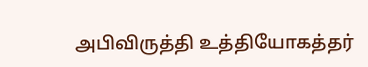அபிவிருத்தி உத்தியோகத்தர்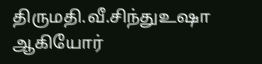திருமதி.வீ.சிந்துஉஷா ஆகியோர்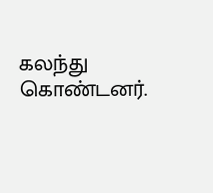கலந்து கொண்டனர்.